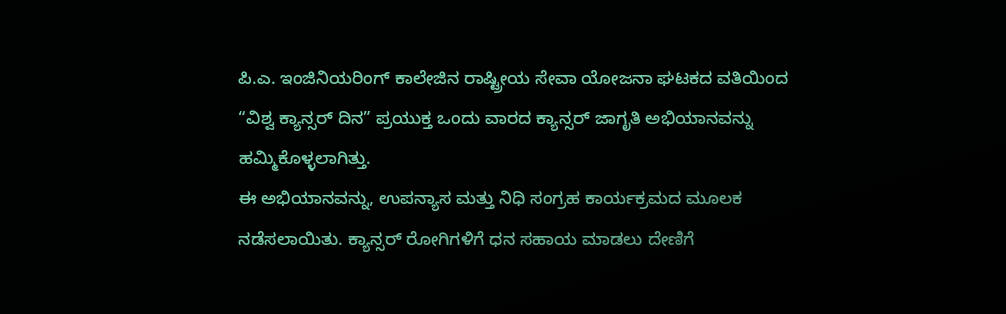ಪಿ.ಎ. ಇಂಜಿನಿಯರಿಂಗ್ ಕಾಲೇಜಿನ ರಾಷ್ಟ್ರೀಯ ಸೇವಾ ಯೋಜನಾ ಘಟಕದ ವತಿಯಿಂದ “ವಿಶ್ವ ಕ್ಯಾನ್ಸರ್ ದಿನ” ಪ್ರಯುಕ್ತ ಒಂದು ವಾರದ ಕ್ಯಾನ್ಸರ್ ಜಾಗೃತಿ ಅಭಿಯಾನವನ್ನು ಹಮ್ಮಿಕೊಳ್ಳಲಾಗಿತ್ತು.
ಈ ಅಭಿಯಾನವನ್ನು, ಉಪನ್ಯಾಸ ಮತ್ತು ನಿಧಿ ಸಂಗ್ರಹ ಕಾರ್ಯಕ್ರಮದ ಮೂಲಕ ನಡೆಸಲಾಯಿತು. ಕ್ಯಾನ್ಸರ್ ರೋಗಿಗಳಿಗೆ ಧನ ಸಹಾಯ ಮಾಡಲು ದೇಣಿಗೆ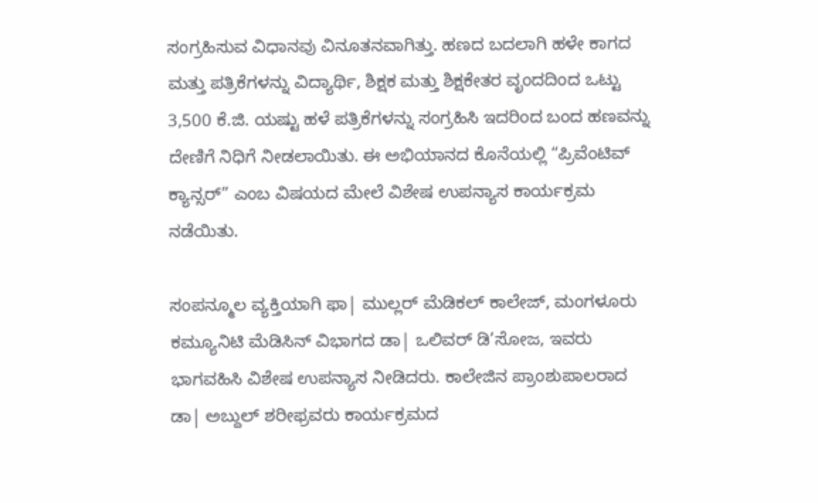ಸಂಗ್ರಹಿಸುವ ವಿಧಾನವು ವಿನೂತನವಾಗಿತ್ತು. ಹಣದ ಬದಲಾಗಿ ಹಳೇ ಕಾಗದ ಮತ್ತು ಪತ್ರಿಕೆಗಳನ್ನು ವಿದ್ಯಾರ್ಥಿ, ಶಿಕ್ಷಕ ಮತ್ತು ಶಿಕ್ಷಕೇತರ ವೃಂದದಿಂದ ಒಟ್ಟು 3,500 ಕೆ.ಜಿ. ಯಷ್ಟು ಹಳೆ ಪತ್ರಿಕೆಗಳನ್ನು ಸಂಗ್ರಹಿಸಿ ಇದರಿಂದ ಬಂದ ಹಣವನ್ನು ದೇಣಿಗೆ ನಿಧಿಗೆ ನೀಡಲಾಯಿತು. ಈ ಅಭಿಯಾನದ ಕೊನೆಯಲ್ಲಿ “ಪ್ರಿವೆಂಟಿವ್ ಕ್ಯಾನ್ಸರ್” ಎಂಬ ವಿಷಯದ ಮೇಲೆ ವಿಶೇಷ ಉಪನ್ಯಾಸ ಕಾರ್ಯಕ್ರಮ ನಡೆಯಿತು.

ಸಂಪನ್ಮೂಲ ವ್ಯಕ್ತಿಯಾಗಿ ಫಾ| ಮುಲ್ಲರ್ ಮೆಡಿಕಲ್ ಕಾಲೇಜ್, ಮಂಗಳೂರು ಕಮ್ಯೂನಿಟಿ ಮೆಡಿಸಿನ್ ವಿಭಾಗದ ಡಾ| ಒಲಿವರ್ ಡಿ’ಸೋಜ, ಇವರು ಭಾಗವಹಿಸಿ ವಿಶೇಷ ಉಪನ್ಯಾಸ ನೀಡಿದರು. ಕಾಲೇಜಿನ ಪ್ರಾಂಶುಪಾಲರಾದ ಡಾ| ಅಬ್ದುಲ್ ಶರೀಫ್ರವರು ಕಾರ್ಯಕ್ರಮದ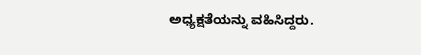ಅಧ್ಯಕ್ಷತೆಯನ್ನು ವಹಿಸಿದ್ದರು.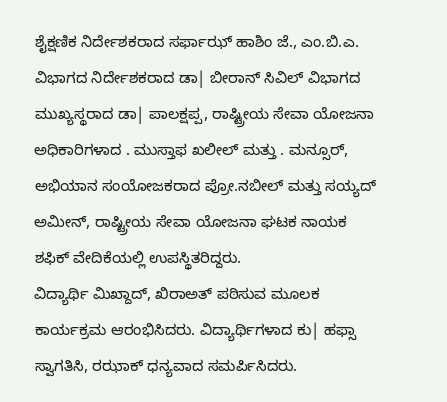ಶೈಕ್ಷಣಿಕ ನಿರ್ದೇಶಕರಾದ ಸರ್ಫಾಝ್ ಹಾಶಿಂ ಜೆ., ಎಂ.ಬಿ.ಎ. ವಿಭಾಗದ ನಿರ್ದೇಶಕರಾದ ಡಾ| ಬೀರಾನ್ ಸಿವಿಲ್ ವಿಭಾಗದ ಮುಖ್ಯಸ್ಥರಾದ ಡಾ| ಪಾಲಕ್ಷಪ್ಪ, ರಾಷ್ಟ್ರೀಯ ಸೇವಾ ಯೋಜನಾ ಅಧಿಕಾರಿಗಳಾದ . ಮುಸ್ತಾಫ ಖಲೀಲ್ ಮತ್ತು . ಮನ್ಸೂರ್, ಅಭಿಯಾನ ಸಂಯೋಜಕರಾದ ಪ್ರೋ.ನಬೀಲ್ ಮತ್ತು ಸಯ್ಯದ್ ಅಮೀನ್, ರಾಷ್ಟ್ರೀಯ ಸೇವಾ ಯೋಜನಾ ಘಟಕ ನಾಯಕ ಶಫಿಕ್ ವೇದಿಕೆಯಲ್ಲಿ ಉಪಸ್ಥಿತರಿದ್ದರು.
ವಿದ್ಯಾರ್ಥಿ ಮಿಖ್ದಾದ್, ಖಿರಾಅತ್ ಪಠಿಸುವ ಮೂಲಕ ಕಾರ್ಯಕ್ರಮ ಆರಂಭಿಸಿದರು. ವಿದ್ಯಾರ್ಥಿಗಳಾದ ಕು| ಹಫ್ಸಾ ಸ್ವಾಗತಿಸಿ, ರಝಾಕ್ ಧನ್ಯವಾದ ಸಮರ್ಪಿಸಿದರು.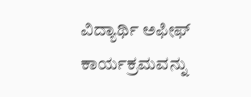ವಿದ್ಯಾರ್ಥಿ ಅಫೀಫ್ ಕಾರ್ಯಕ್ರಮವನ್ನು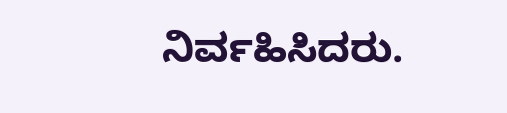ನಿರ್ವಹಿಸಿದರು.